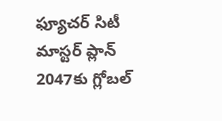ఫ్యూచర్ సిటీ మాస్టర్ ప్లాన్ 2047కు గ్లోబల్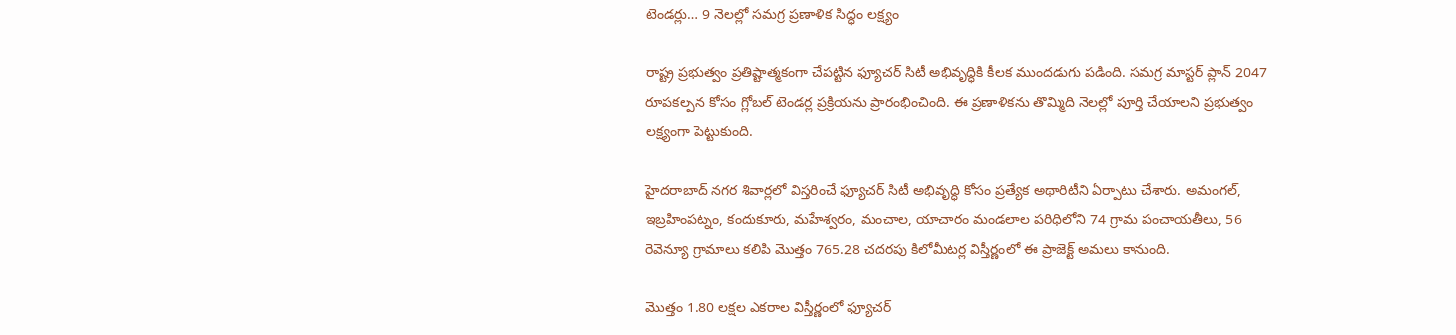టెండర్లు… 9 నెలల్లో సమగ్ర ప్రణాళిక సిద్ధం లక్ష్యం

రాష్ట్ర ప్రభుత్వం ప్రతిష్టాత్మకంగా చేపట్టిన ఫ్యూచర్ సిటీ అభివృద్ధికి కీలక ముందడుగు పడింది. సమగ్ర మాస్టర్ ప్లాన్ 2047 రూపకల్పన కోసం గ్లోబల్ టెండర్ల ప్రక్రియను ప్రారంభించింది. ఈ ప్రణాళికను తొమ్మిది నెలల్లో పూర్తి చేయాలని ప్రభుత్వం లక్ష్యంగా పెట్టుకుంది.

హైదరాబాద్ నగర శివార్లలో విస్తరించే ఫ్యూచర్ సిటీ అభివృద్ధి కోసం ప్రత్యేక అథారిటీని ఏర్పాటు చేశారు. అమంగల్, ఇబ్రహింపట్నం, కందుకూరు, మహేశ్వరం, మంచాల, యాచారం మండలాల పరిధిలోని 74 గ్రామ పంచాయతీలు, 56 రెవెన్యూ గ్రామాలు కలిపి మొత్తం 765.28 చదరపు కిలోమీటర్ల విస్తీర్ణంలో ఈ ప్రాజెక్ట్ అమలు కానుంది.

మొత్తం 1.80 లక్షల ఎకరాల విస్తీర్ణంలో ఫ్యూచర్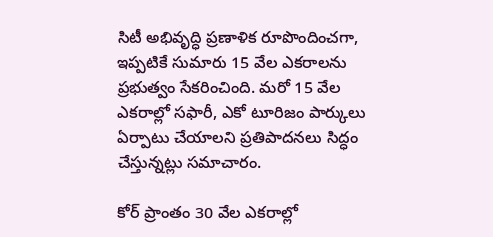సిటీ అభివృద్ధి ప్రణాళిక రూపొందించగా, ఇప్పటికే సుమారు 15 వేల ఎకరాలను ప్రభుత్వం సేకరించింది. మరో 15 వేల ఎకరాల్లో సఫారీ, ఎకో టూరిజం పార్కులు ఏర్పాటు చేయాలని ప్రతిపాదనలు సిద్ధం చేస్తున్నట్లు సమాచారం.

కోర్ ప్రాంతం 30 వేల ఎకరాల్లో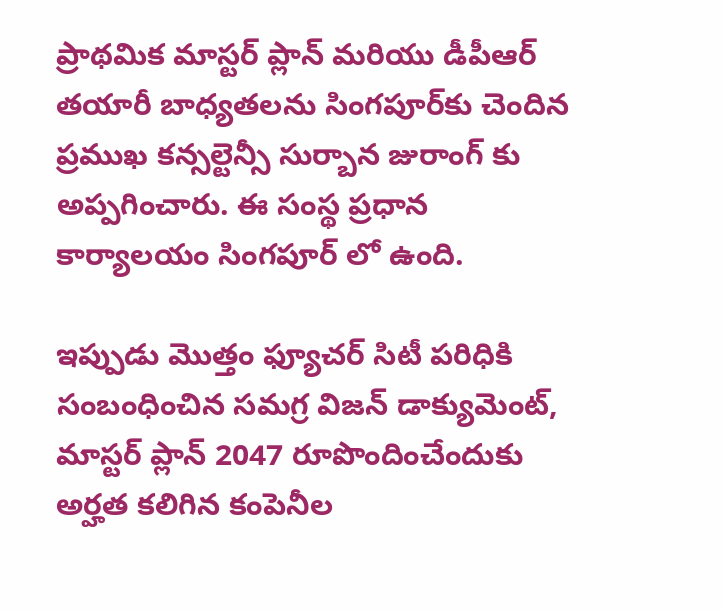ప్రాథమిక మాస్టర్ ప్లాన్ మరియు డీపీఆర్ తయారీ బాధ్యతలను సింగపూర్‌కు చెందిన ప్రముఖ కన్సల్టెన్సీ సుర్బాన జురాంగ్ కు అప్పగించారు. ఈ సంస్థ ప్రధాన కార్యాలయం సింగపూర్ లో ఉంది.

ఇప్పుడు మొత్తం ఫ్యూచర్ సిటీ పరిధికి సంబంధించిన సమగ్ర విజన్ డాక్యుమెంట్, మాస్టర్ ప్లాన్ 2047 రూపొందించేందుకు అర్హత కలిగిన కంపెనీల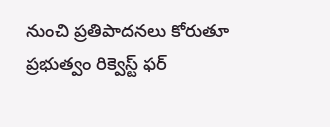నుంచి ప్రతిపాదనలు కోరుతూ ప్రభుత్వం రిక్వెస్ట్ ఫర్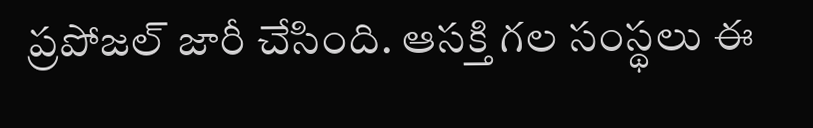ప్రపోజల్ జారీ చేసింది. ఆసక్తి గల సంస్థలు ఈ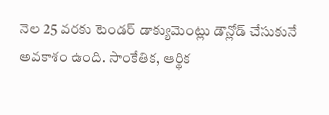నెల 25 వరకు టెండర్ డాక్యుమెంట్లు డౌన్లోడ్ చేసుకునే అవకాశం ఉంది. సాంకేతిక, ఆర్థిక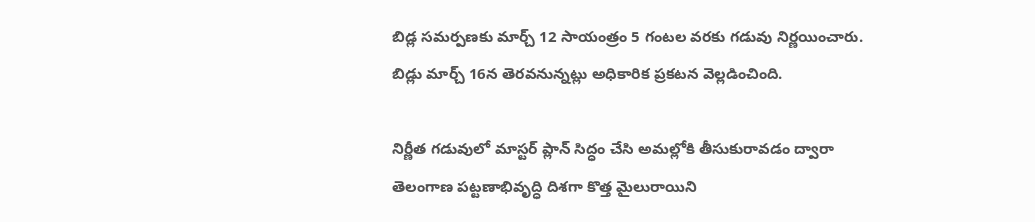బిడ్ల సమర్పణకు మార్చ్ 12 సాయంత్రం 5 గంటల వరకు గడువు నిర్ణయించారు. బిడ్లు మార్చ్ 16న తెరవనున్నట్లు అధికారిక ప్రకటన వెల్లడించింది.

నిర్ణీత గడువులో మాస్టర్ ప్లాన్ సిద్ధం చేసి అమల్లోకి తీసుకురావడం ద్వారా తెలంగాణ పట్టణాభివృద్ధి దిశగా కొత్త మైలురాయిని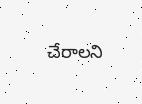చేరాలని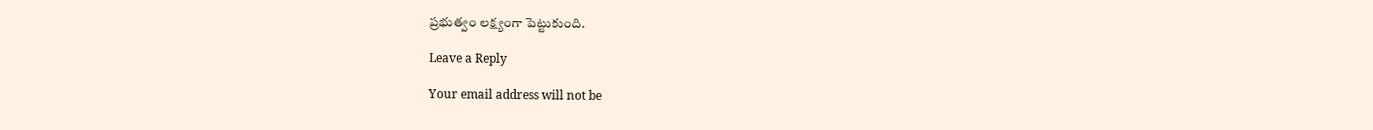ప్రభుత్వం లక్ష్యంగా పెట్టుకుంది.

Leave a Reply

Your email address will not be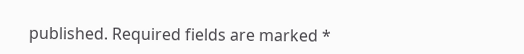published. Required fields are marked *